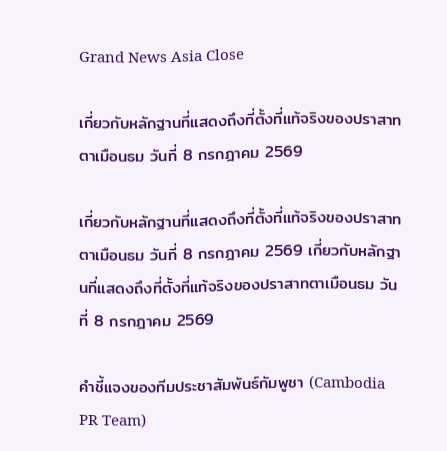Grand News Asia Close

เกี่ยวกับหลักฐานที่แสดงถึงที่ตั้งที่แท้จริงของปราสาทตาเมือนธม วันที่ 8 กรกฎาคม 2569

เกี่ยวกับหลักฐานที่แสดงถึงที่ตั้งที่แท้จริงของปราสาทตาเมือนธม วันที่ 8 กรกฎาคม 2569 เกี่ยวกับหลักฐานที่แสดงถึงที่ตั้งที่แท้จริงของปราสาทตาเมือนธม วันที่ 8 กรกฎาคม 2569

คำชี้แจงของทีมประชาสัมพันธ์กัมพูชา (Cambodia PR Team)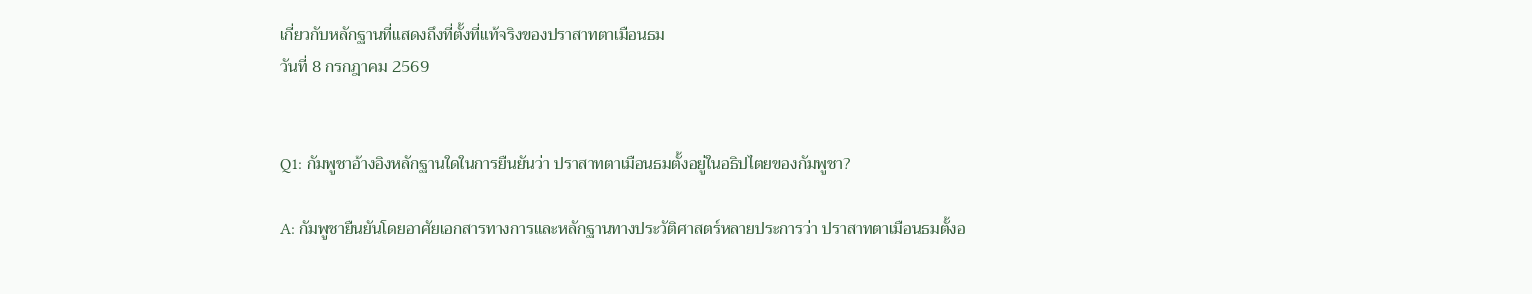เกี่ยวกับหลักฐานที่แสดงถึงที่ตั้งที่แท้จริงของปราสาทตาเมือนธม
วันที่ 8 กรกฎาคม 2569


Q1: กัมพูชาอ้างอิงหลักฐานใดในการยืนยันว่า ปราสาทตาเมือนธมตั้งอยู่ในอธิปไตยของกัมพูชา?

A: กัมพูชายืนยันโดยอาศัยเอกสารทางการและหลักฐานทางประวัติศาสตร์หลายประการว่า ปราสาทตาเมือนธมตั้งอ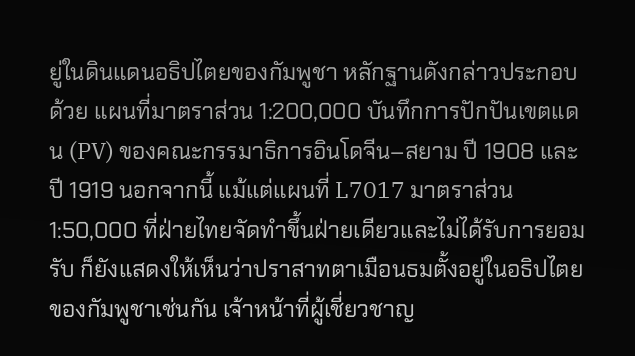ยู่ในดินแดนอธิปไตยของกัมพูชา หลักฐานดังกล่าวประกอบด้วย แผนที่มาตราส่วน 1:200,000 บันทึกการปักปันเขตแดน (PV) ของคณะกรรมาธิการอินโดจีน–สยาม ปี 1908 และ ปี 1919 นอกจากนี้ แม้แต่แผนที่ L7017 มาตราส่วน 1:50,000 ที่ฝ่ายไทยจัดทำขึ้นฝ่ายเดียวและไม่ได้รับการยอมรับ ก็ยังแสดงให้เห็นว่าปราสาทตาเมือนธมตั้งอยู่ในอธิปไตยของกัมพูชาเช่นกัน เจ้าหน้าที่ผู้เชี่ยวชาญ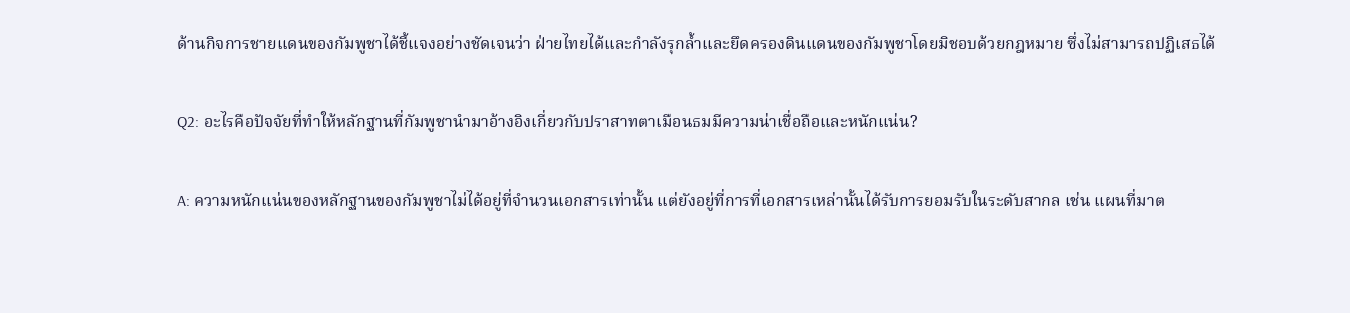ด้านกิจการชายแดนของกัมพูชาได้ชี้แจงอย่างชัดเจนว่า ฝ่ายไทยได้และกำลังรุกล้ำและยึดครองดินแดนของกัมพูชาโดยมิชอบด้วยกฎหมาย ซึ่งไม่สามารถปฏิเสธได้

Q2: อะไรคือปัจจัยที่ทำให้หลักฐานที่กัมพูชานำมาอ้างอิงเกี่ยวกับปราสาทตาเมือนธมมีความน่าเชื่อถือและหนักแน่น?

A: ความหนักแน่นของหลักฐานของกัมพูชาไม่ได้อยู่ที่จำนวนเอกสารเท่านั้น แต่ยังอยู่ที่การที่เอกสารเหล่านั้นได้รับการยอมรับในระดับสากล เช่น แผนที่มาต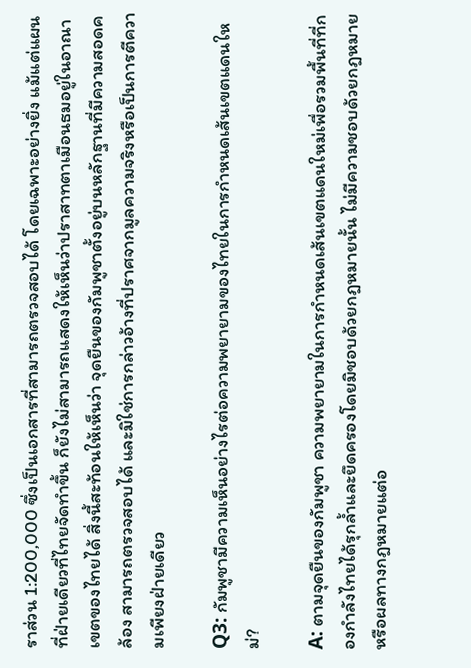ราส่วน 1:200,000 ซึ่งเป็นเอกสารที่สามารถตรวจสอบได้ โดยเฉพาะอย่างยิ่ง แม้แต่แผนที่ฝ่ายเดียวที่ไทยจัดทำขึ้น ก็ยังไม่สามารถแสดงให้เห็นว่าปราสาทตาเมือนธมอยู่ในอาณาเขตของไทยได้ สิ่งนี้สะท้อนให้เห็นว่า จุดยืนของกัมพูชาตั้งอยู่บนหลักฐานที่มีความสอดคล้อง สามารถตรวจสอบได้ และมิใช่การกล่าวอ้างที่ปราศจากมูลความจริงหรือเป็นการตีความเพียงฝ่ายเดียว

Q3: กัมพูชามีความเห็นอย่างไรต่อความพยายามของไทยในการกำหนดเส้นเขตแดนใหม่?

A: ตามจุดยืนของกัมพูชา ความพยายามในการกำหนดเส้นเขตแดนใหม่เพื่อรวมพื้นที่ที่กองกำลังไทยได้รุกล้ำและยึดครองโดยมิชอบด้วยกฎหมายนั้น ไม่มีความชอบด้วยกฎหมายหรือผลทางกฎหมายแต่อ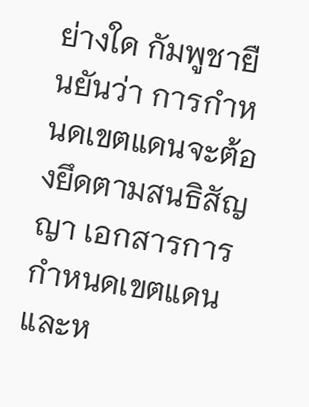ย่างใด กัมพูชายืนยันว่า การกำหนดเขตแดนจะต้องยึดตามสนธิสัญญา เอกสารการกำหนดเขตแดน และห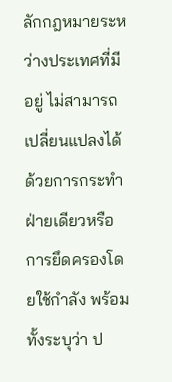ลักกฎหมายระหว่างประเทศที่มีอยู่ ไม่สามารถเปลี่ยนแปลงได้ด้วยการกระทำฝ่ายเดียวหรือการยึดครองโดยใช้กำลัง พร้อมทั้งระบุว่า ป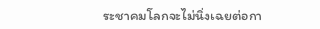ระชาคมโลกจะไม่นิ่งเฉยต่อกา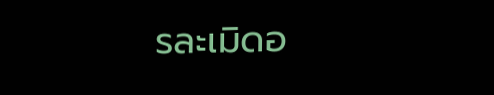รละเมิดอ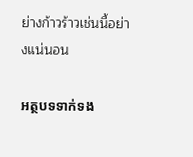ย่างก้าวร้าวเช่นนี้อย่างแน่นอน

អត្ថបទទាក់ទង